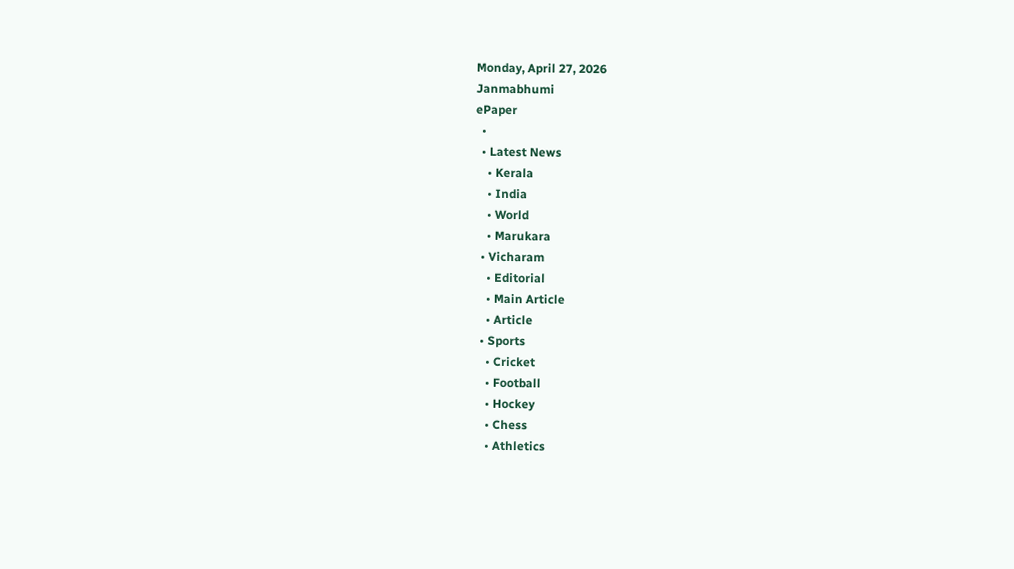Monday, April 27, 2026
Janmabhumi
ePaper
  •
  • Latest News
    • Kerala
    • India
    • World
    • Marukara
  • Vicharam
    • Editorial
    • Main Article
    • Article
  • Sports
    • Cricket
    • Football
    • Hockey
    • Chess
    • Athletics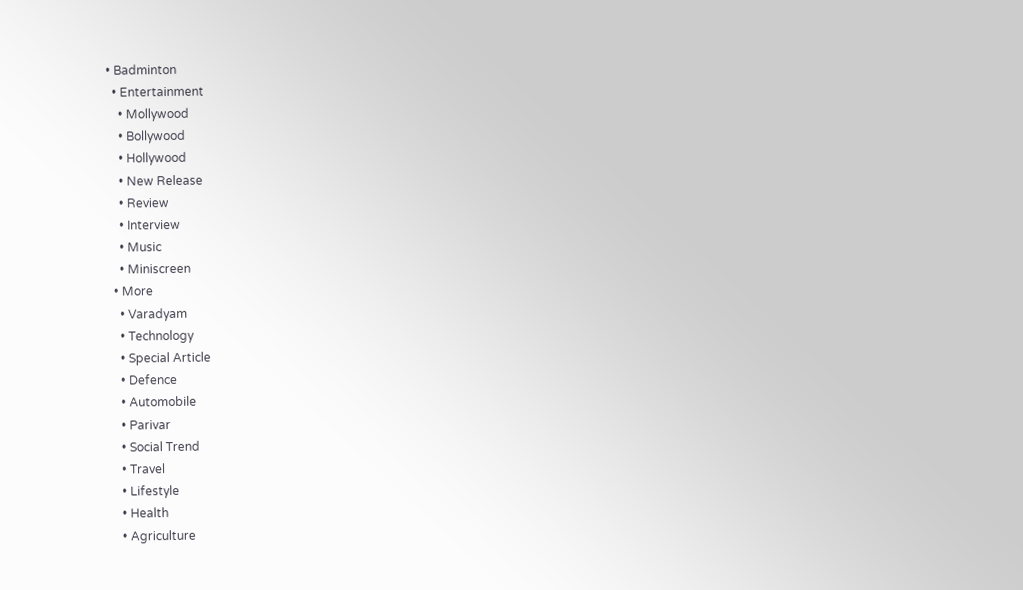• Badminton
  • Entertainment
    • Mollywood
    • Bollywood
    • Hollywood
    • New Release
    • Review
    • Interview
    • Music
    • Miniscreen
  • More
    • Varadyam
    • Technology
    • Special Article
    • Defence
    • Automobile
    • Parivar
    • Social Trend
    • Travel
    • Lifestyle
    • Health
    • Agriculture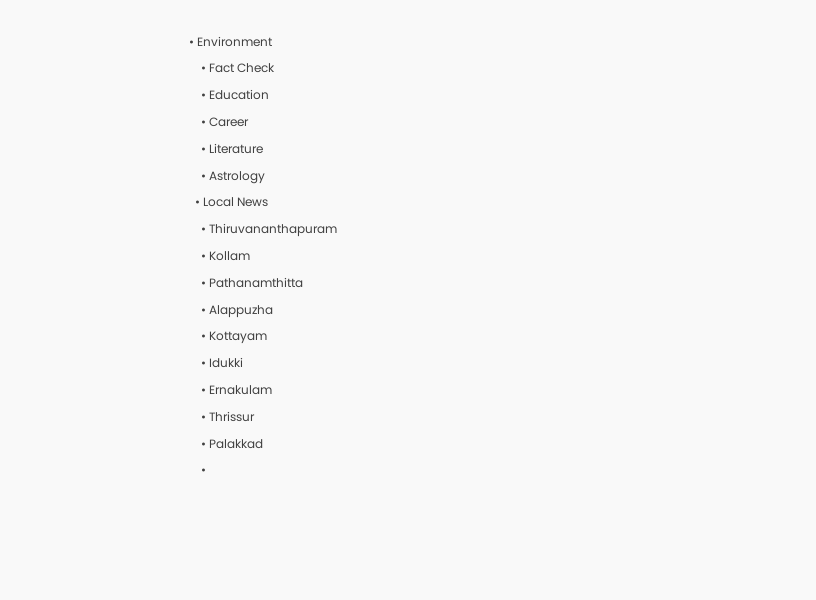• Environment
    • Fact Check
    • Education
    • Career
    • Literature
    • Astrology
  • Local News
    • Thiruvananthapuram
    • Kollam
    • Pathanamthitta
    • Alappuzha
    • Kottayam
    • Idukki
    • Ernakulam
    • Thrissur
    • Palakkad
    •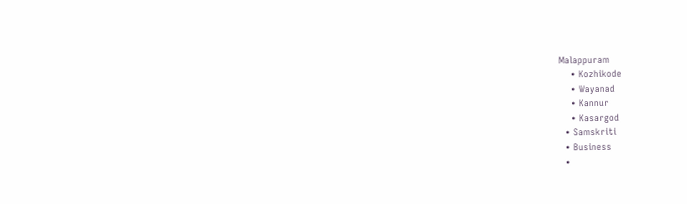Malappuram
    • Kozhikode
    • Wayanad
    • Kannur
    • Kasargod
  • Samskriti
  • Business
  •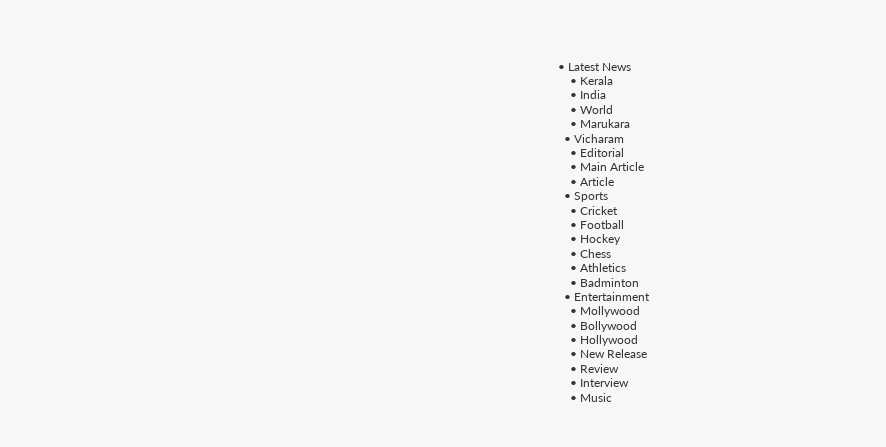• Latest News
    • Kerala
    • India
    • World
    • Marukara
  • Vicharam
    • Editorial
    • Main Article
    • Article
  • Sports
    • Cricket
    • Football
    • Hockey
    • Chess
    • Athletics
    • Badminton
  • Entertainment
    • Mollywood
    • Bollywood
    • Hollywood
    • New Release
    • Review
    • Interview
    • Music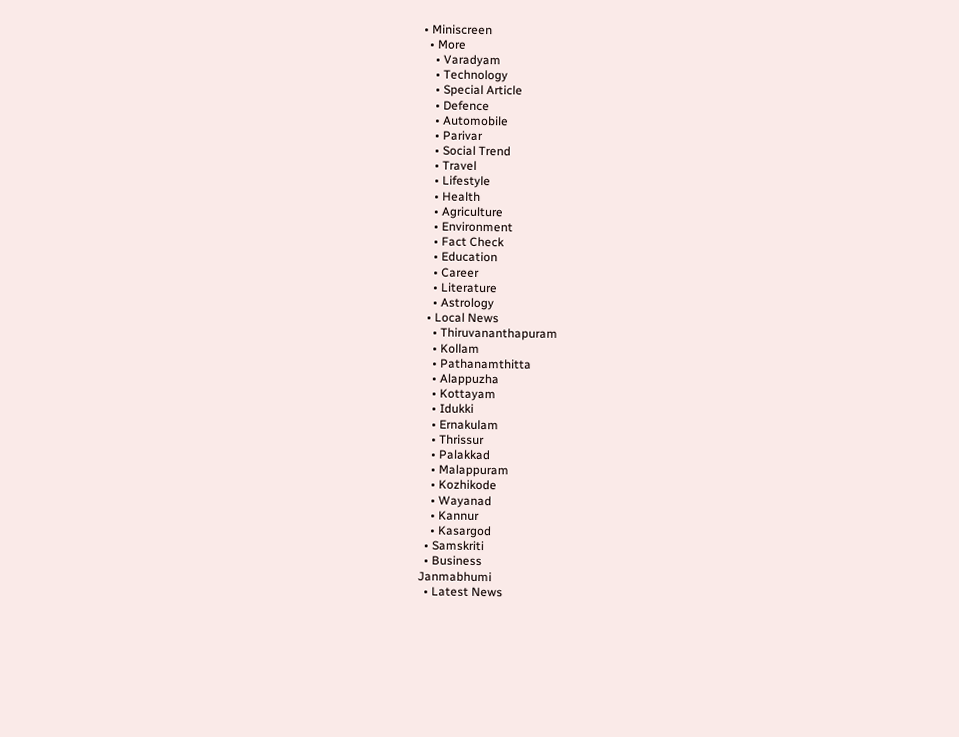• Miniscreen
  • More
    • Varadyam
    • Technology
    • Special Article
    • Defence
    • Automobile
    • Parivar
    • Social Trend
    • Travel
    • Lifestyle
    • Health
    • Agriculture
    • Environment
    • Fact Check
    • Education
    • Career
    • Literature
    • Astrology
  • Local News
    • Thiruvananthapuram
    • Kollam
    • Pathanamthitta
    • Alappuzha
    • Kottayam
    • Idukki
    • Ernakulam
    • Thrissur
    • Palakkad
    • Malappuram
    • Kozhikode
    • Wayanad
    • Kannur
    • Kasargod
  • Samskriti
  • Business
Janmabhumi
  • Latest News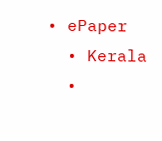• ePaper
  • Kerala
  •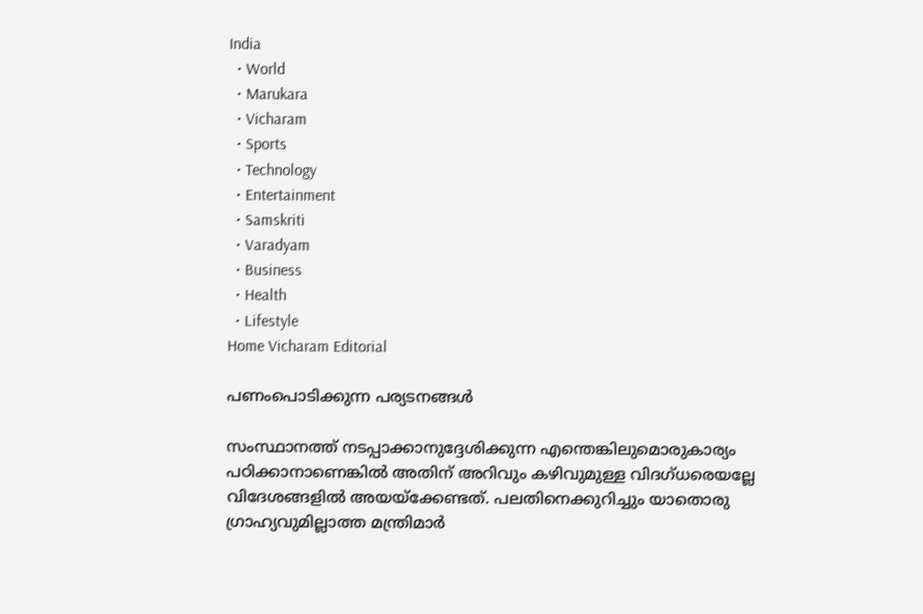India
  • World
  • Marukara
  • Vicharam
  • Sports
  • Technology
  • Entertainment
  • Samskriti
  • Varadyam
  • Business
  • Health
  • Lifestyle
Home Vicharam Editorial

പണംപൊടിക്കുന്ന പര്യടനങ്ങള്‍

സംസ്ഥാനത്ത് നടപ്പാക്കാനുദ്ദേശിക്കുന്ന എന്തെങ്കിലുമൊരുകാര്യം പഠിക്കാനാണെങ്കില്‍ അതിന് അറിവും കഴിവുമുള്ള വിദഗ്ധരെയല്ലേ വിദേശങ്ങളില്‍ അയയ്‌ക്കേണ്ടത്. പലതിനെക്കുറിച്ചും യാതൊരു ഗ്രാഹ്യവുമില്ലാത്ത മന്ത്രിമാര്‍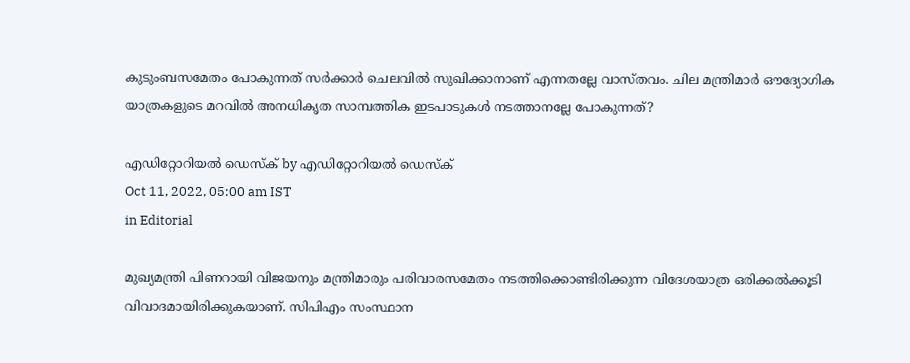കുടുംബസമേതം പോകുന്നത് സര്‍ക്കാര്‍ ചെലവില്‍ സുഖിക്കാനാണ് എന്നതല്ലേ വാസ്തവം. ചില മന്ത്രിമാര്‍ ഔദ്യോഗിക യാത്രകളുടെ മറവില്‍ അനധികൃത സാമ്പത്തിക ഇടപാടുകള്‍ നടത്താനല്ലേ പോകുന്നത്?

എഡിറ്റോറിയൽ ഡെസ്ക് by എഡിറ്റോറിയൽ ഡെസ്ക്
Oct 11, 2022, 05:00 am IST
in Editorial

മുഖ്യമന്ത്രി പിണറായി വിജയനും മന്ത്രിമാരും പരിവാരസമേതം നടത്തിക്കൊണ്ടിരിക്കുന്ന വിദേശയാത്ര ഒരിക്കല്‍ക്കൂടി വിവാദമായിരിക്കുകയാണ്. സിപിഎം സംസ്ഥാന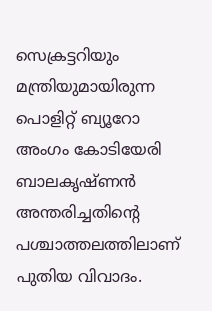സെക്രട്ടറിയും മന്ത്രിയുമായിരുന്ന പൊളിറ്റ് ബ്യൂറോ അംഗം കോടിയേരി ബാലകൃഷ്ണന്‍ അന്തരിച്ചതിന്റെ പശ്ചാത്തലത്തിലാണ് പുതിയ വിവാദം.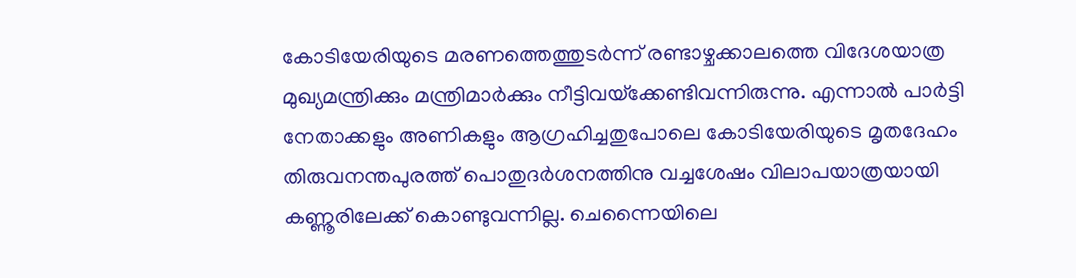കോടിയേരിയുടെ മരണത്തെത്തുടര്‍ന്ന് രണ്ടാഴ്ചക്കാലത്തെ വിദേശയാത്ര മുഖ്യമന്ത്രിക്കും മന്ത്രിമാര്‍ക്കും നീട്ടിവയ്‌ക്കേണ്ടിവന്നിരുന്നു. എന്നാല്‍ പാര്‍ട്ടി നേതാക്കളും അണികളും ആഗ്രഹിച്ചതുപോലെ കോടിയേരിയുടെ മൃതദേഹം തിരുവനന്തപുരത്ത് പൊതുദര്‍ശനത്തിനു വച്ചശേഷം വിലാപയാത്രയായി കണ്ണൂരിലേക്ക് കൊണ്ടുവന്നില്ല. ചെന്നൈയിലെ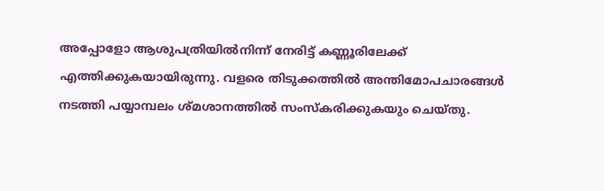അപ്പോളോ ആശുപത്രിയില്‍നിന്ന് നേരിട്ട് കണ്ണൂരിലേക്ക് എത്തിക്കുകയായിരുന്നു. വളരെ തിടുക്കത്തില്‍ അന്തിമോപചാരങ്ങള്‍ നടത്തി പയ്യാമ്പലം ശ്മശാനത്തില്‍ സംസ്‌കരിക്കുകയും ചെയ്തു.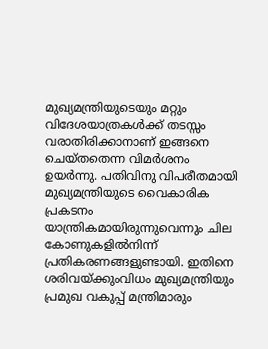മുഖ്യമന്ത്രിയുടെയും മറ്റും വിദേശയാത്രകള്‍ക്ക് തടസ്സം വരാതിരിക്കാനാണ് ഇങ്ങനെ ചെയ്തതെന്ന വിമര്‍ശനം ഉയര്‍ന്നു. പതിവിനു വിപരീതമായി മുഖ്യമന്ത്രിയുടെ വൈകാരിക പ്രകടനം യാന്ത്രികമായിരുന്നുവെന്നും ചില കോണുകളില്‍നിന്ന് പ്രതികരണങ്ങളുണ്ടായി. ഇതിനെ ശരിവയ്‌ക്കുംവിധം മുഖ്യമന്ത്രിയും പ്രമുഖ വകുപ്പ് മന്ത്രിമാരും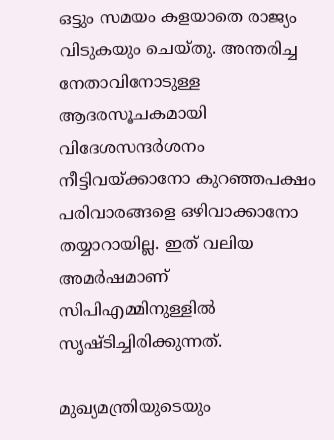ഒട്ടും സമയം കളയാതെ രാജ്യം വിടുകയും ചെയ്തു. അന്തരിച്ച നേതാവിനോടുള്ള ആദരസൂചകമായി വിദേശസന്ദര്‍ശനം നീട്ടിവയ്‌ക്കാനോ കുറഞ്ഞപക്ഷം പരിവാരങ്ങളെ ഒഴിവാക്കാനോ തയ്യാറായില്ല. ഇത് വലിയ അമര്‍ഷമാണ് സിപിഎമ്മിനുള്ളില്‍ സൃഷ്ടിച്ചിരിക്കുന്നത്.

മുഖ്യമന്ത്രിയുടെയും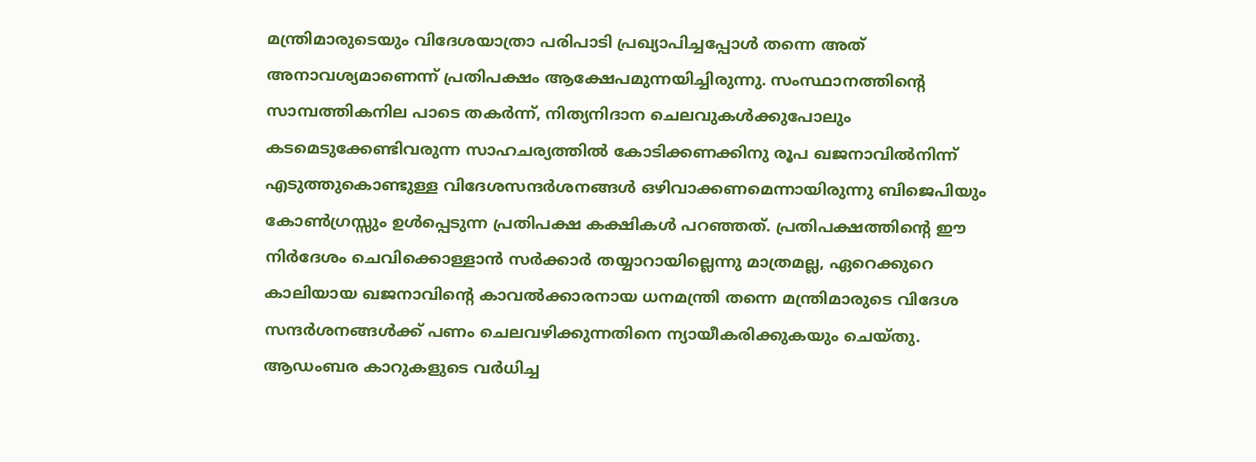മന്ത്രിമാരുടെയും വിദേശയാത്രാ പരിപാടി പ്രഖ്യാപിച്ചപ്പോള്‍ തന്നെ അത് അനാവശ്യമാണെന്ന് പ്രതിപക്ഷം ആക്ഷേപമുന്നയിച്ചിരുന്നു. സംസ്ഥാനത്തിന്റെ സാമ്പത്തികനില പാടെ തകര്‍ന്ന്, നിത്യനിദാന ചെലവുകള്‍ക്കുപോലും കടമെടുക്കേണ്ടിവരുന്ന സാഹചര്യത്തില്‍ കോടിക്കണക്കിനു രൂപ ഖജനാവില്‍നിന്ന് എടുത്തുകൊണ്ടുള്ള വിദേശസന്ദര്‍ശനങ്ങള്‍ ഒഴിവാക്കണമെന്നായിരുന്നു ബിജെപിയും കോണ്‍ഗ്രസ്സും ഉള്‍പ്പെടുന്ന പ്രതിപക്ഷ കക്ഷികള്‍ പറഞ്ഞത്. പ്രതിപക്ഷത്തിന്റെ ഈ നിര്‍ദേശം ചെവിക്കൊള്ളാന്‍ സര്‍ക്കാര്‍ തയ്യാറായില്ലെന്നു മാത്രമല്ല, ഏറെക്കുറെ കാലിയായ ഖജനാവിന്റെ കാവല്‍ക്കാരനായ ധനമന്ത്രി തന്നെ മന്ത്രിമാരുടെ വിദേശ സന്ദര്‍ശനങ്ങള്‍ക്ക് പണം ചെലവഴിക്കുന്നതിനെ ന്യായീകരിക്കുകയും ചെയ്തു. ആഡംബര കാറുകളുടെ വര്‍ധിച്ച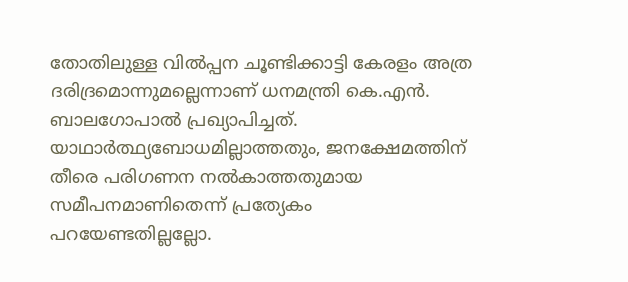തോതിലുള്ള വില്‍പ്പന ചൂണ്ടിക്കാട്ടി കേരളം അത്ര ദരിദ്രമൊന്നുമല്ലെന്നാണ് ധനമന്ത്രി കെ.എന്‍. ബാലഗോപാല്‍ പ്രഖ്യാപിച്ചത്. യാഥാര്‍ത്ഥ്യബോധമില്ലാത്തതും, ജനക്ഷേമത്തിന് തീരെ പരിഗണന നല്‍കാത്തതുമായ സമീപനമാണിതെന്ന് പ്രത്യേകം പറയേണ്ടതില്ലല്ലോ.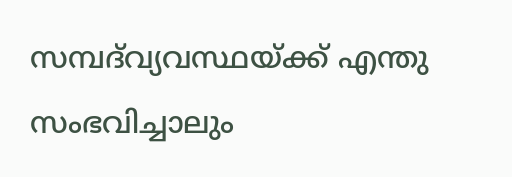സമ്പദ്‌വ്യവസ്ഥയ്‌ക്ക് എന്തു സംഭവിച്ചാലും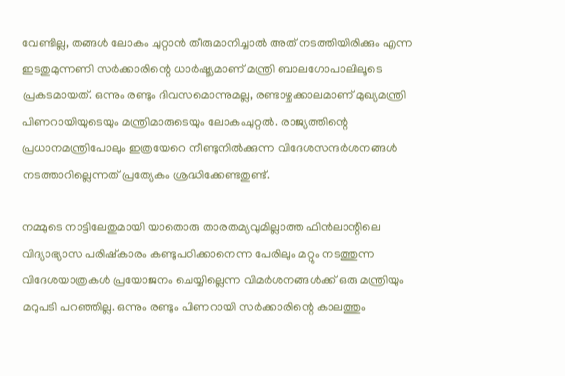വേണ്ടില്ല, തങ്ങള്‍ ലോകം ചുറ്റാന്‍ തീരുമാനിച്ചാല്‍ അത് നടത്തിയിരിക്കും എന്ന ഇടതുമുന്നണി സര്‍ക്കാരിന്റെ ധാര്‍ഷ്ട്യമാണ് മന്ത്രി ബാലഗോപാലിലൂടെ പ്രകടമായത്. ഒന്നും രണ്ടും ദിവസമൊന്നുമല്ല, രണ്ടാഴ്ചക്കാലമാണ് മുഖ്യമന്ത്രി പിണറായിയുടെയും മന്ത്രിമാരുടെയും ലോകംചുറ്റല്‍. രാജ്യത്തിന്റെ പ്രധാനമന്ത്രിപോലും ഇത്രയേറെ നീണ്ടുനില്‍ക്കുന്ന വിദേശസന്ദര്‍ശനങ്ങള്‍ നടത്താറില്ലെന്നത് പ്രത്യേകം ശ്രദ്ധിക്കേണ്ടതുണ്ട്.

നമ്മുടെ നാട്ടിലേതുമായി യാതൊരു താരതമ്യവുമില്ലാത്ത ഫിന്‍ലാന്റിലെ വിദ്യാഭ്യാസ പരിഷ്‌കാരം കണ്ടുപഠിക്കാനെന്ന പേരിലും മറ്റും നടത്തുന്ന വിദേശയാത്രകള്‍ പ്രയോജനം ചെയ്യില്ലെന്ന വിമര്‍ശനങ്ങള്‍ക്ക് ഒരു മന്ത്രിയും മറുപടി പറഞ്ഞില്ല. ഒന്നും രണ്ടും പിണറായി സര്‍ക്കാരിന്റെ കാലത്തും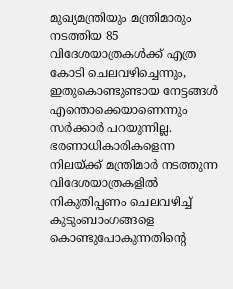മുഖ്യമന്ത്രിയും മന്ത്രിമാരും നടത്തിയ 85 വിദേശയാത്രകള്‍ക്ക് എത്ര കോടി ചെലവഴിച്ചെന്നും, ഇതുകൊണ്ടുണ്ടായ നേട്ടങ്ങള്‍ എന്തൊക്കെയാണെന്നും സര്‍ക്കാര്‍ പറയുന്നില്ല. ഭരണാധികാരികളെന്ന നിലയ്‌ക്ക് മന്ത്രിമാര്‍ നടത്തുന്ന വിദേശയാത്രകളില്‍ നികുതിപ്പണം ചെലവഴിച്ച് കുടുംബാംഗങ്ങളെ കൊണ്ടുപോകുന്നതിന്റെ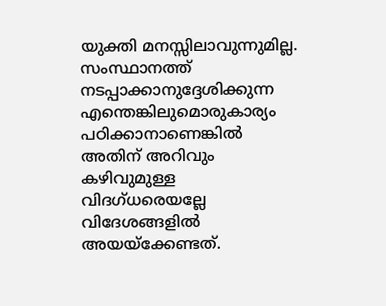യുക്തി മനസ്സിലാവുന്നുമില്ല. സംസ്ഥാനത്ത് നടപ്പാക്കാനുദ്ദേശിക്കുന്ന എന്തെങ്കിലുമൊരുകാര്യം പഠിക്കാനാണെങ്കില്‍ അതിന് അറിവും കഴിവുമുള്ള വിദഗ്ധരെയല്ലേ വിദേശങ്ങളില്‍ അയയ്‌ക്കേണ്ടത്.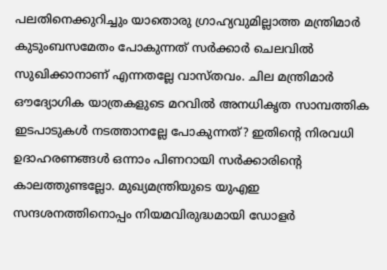പലതിനെക്കുറിച്ചും യാതൊരു ഗ്രാഹ്യവുമില്ലാത്ത മന്ത്രിമാര്‍ കുടുംബസമേതം പോകുന്നത് സര്‍ക്കാര്‍ ചെലവില്‍ സുഖിക്കാനാണ് എന്നതല്ലേ വാസ്തവം. ചില മന്ത്രിമാര്‍ ഔദ്യോഗിക യാത്രകളുടെ മറവില്‍ അനധികൃത സാമ്പത്തിക ഇടപാടുകള്‍ നടത്താനല്ലേ പോകുന്നത്? ഇതിന്റെ നിരവധി ഉദാഹരണങ്ങള്‍ ഒന്നാം പിണറായി സര്‍ക്കാരിന്റെ കാലത്തുണ്ടല്ലോ. മുഖ്യമന്ത്രിയുടെ യുഎഇ സന്ദശനത്തിനൊപ്പം നിയമവിരുദ്ധമായി ഡോളര്‍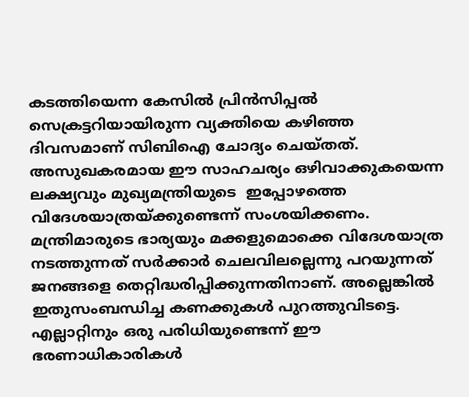കടത്തിയെന്ന കേസില്‍ പ്രിന്‍സിപ്പല്‍ സെക്രട്ടറിയായിരുന്ന വ്യക്തിയെ കഴിഞ്ഞ ദിവസമാണ് സിബിഐ ചോദ്യം ചെയ്തത്.  അസുഖകരമായ ഈ സാഹചര്യം ഒഴിവാക്കുകയെന്ന ലക്ഷ്യവും മുഖ്യമന്ത്രിയുടെ  ഇപ്പോഴത്തെ വിദേശയാത്രയ്‌ക്കുണ്ടെന്ന് സംശയിക്കണം. മന്ത്രിമാരുടെ ഭാര്യയും മക്കളുമൊക്കെ വിദേശയാത്ര നടത്തുന്നത് സര്‍ക്കാര്‍ ചെലവിലല്ലെന്നു പറയുന്നത് ജനങ്ങളെ തെറ്റിദ്ധരിപ്പിക്കുന്നതിനാണ്. അല്ലെങ്കില്‍ ഇതുസംബന്ധിച്ച കണക്കുകള്‍ പുറത്തുവിടട്ടെ. എല്ലാറ്റിനും ഒരു പരിധിയുണ്ടെന്ന് ഈ ഭരണാധികാരികള്‍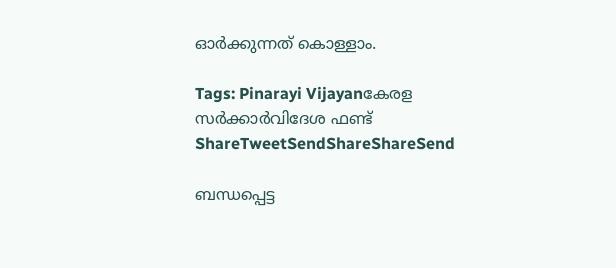ഓര്‍ക്കുന്നത് കൊള്ളാം.

Tags: Pinarayi Vijayanകേരള സര്‍ക്കാര്‍വിദേശ ഫണ്ട്
ShareTweetSendShareShareSend

ബന്ധപ്പെട്ട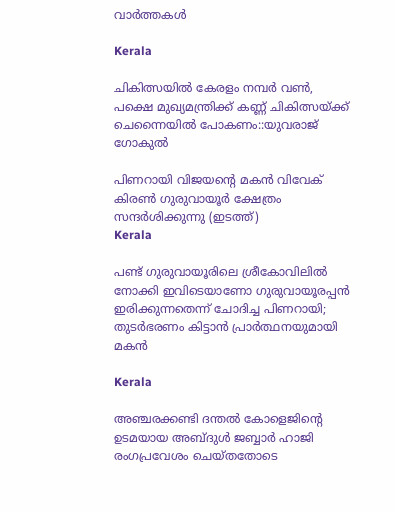വാര്‍ത്തകള്‍

Kerala

ചികിത്സയില്‍ കേരളം നമ്പര്‍ വണ്‍, പക്ഷെ മുഖ്യമന്ത്രിക്ക് കണ്ണ് ചികിത്സയ്‌ക്ക് ചെന്നൈയില്‍ പോകണം::യുവരാജ് ഗോകുല്‍

പിണറായി വിജയന്‍റെ മകന്‍ വിവേക് കിരണ്‍ ഗുരുവായൂര്‍ ക്ഷേത്രം സന്ദര്‍ശിക്കുന്നു (ഇടത്ത്)
Kerala

പണ്ട് ഗുരുവായൂരിലെ ശ്രീകോവിലില്‍ നോക്കി ഇവിടെയാണോ ഗുരുവായൂരപ്പന്‍ ഇരിക്കുന്നതെന്ന് ചോദിച്ച പിണറായി; തുടര്‍ഭരണം കിട്ടാന്‍ പ്രാര്‍ത്ഥനയുമായി മകന്‍

Kerala

അഞ്ചരക്കണ്ടി ദന്തല്‍ കോളെജിന്റെ ഉടമയായ അബ്ദുള്‍ ജബ്ബാര്‍ ഹാജി രംഗപ്രവേശം ചെയ്തതോടെ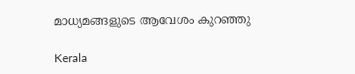മാധ്യമങ്ങളുടെ ആവേശം കുറഞ്ഞു

Kerala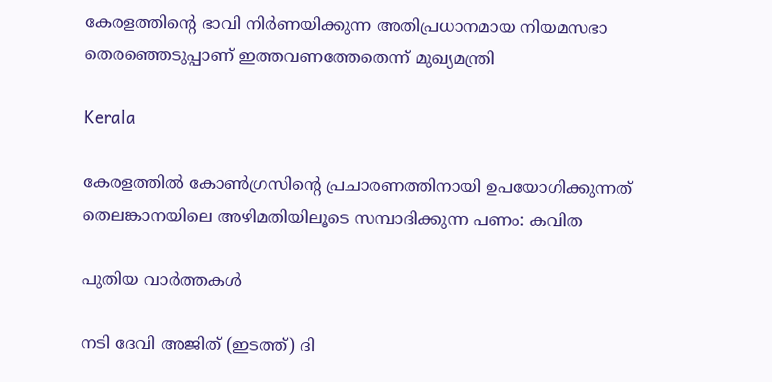കേരളത്തിന്റെ ഭാവി നിർണയിക്കുന്ന അതിപ്രധാനമായ നിയമസഭാ തെരഞ്ഞെടുപ്പാണ് ഇത്തവണത്തേതെന്ന് മുഖ്യമന്ത്രി

Kerala

കേരളത്തില്‍ കോണ്‍ഗ്രസിന്റെ പ്രചാരണത്തിനായി ഉപയോഗിക്കുന്നത് തെലങ്കാനയിലെ അഴിമതിയിലൂടെ സമ്പാദിക്കുന്ന പണം: കവിത

പുതിയ വാര്‍ത്തകള്‍

നടി ദേവി അജിത് (ഇടത്ത്) ദി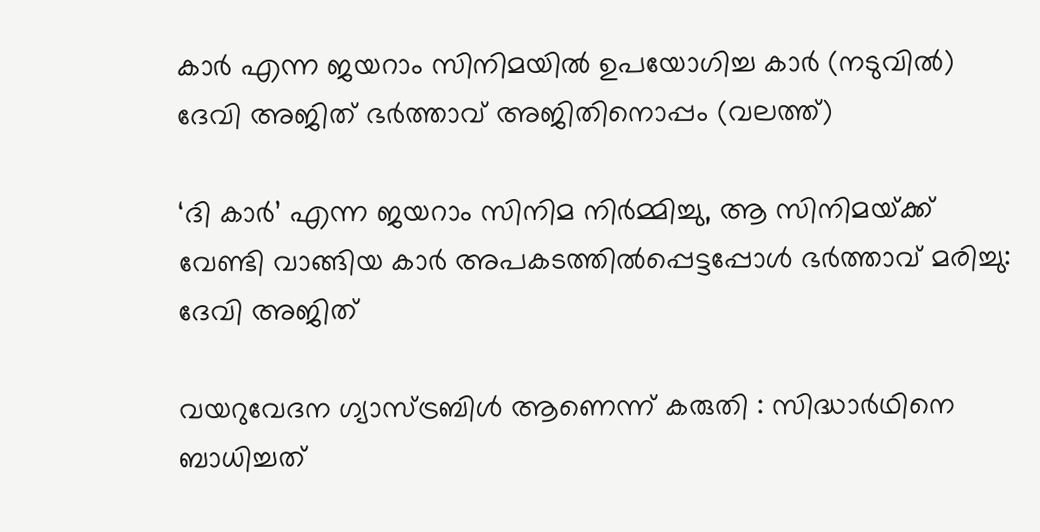കാര്‍ എന്ന ജയറാം സിനിമയില്‍ ഉപയോഗിച്ച കാര്‍ (നടുവില്‍) ദേവി അജിത് ഭര്‍ത്താവ് അജിതിനൊപ്പം (വലത്ത്)

‘ദി കാർ’ എന്ന ജയറാം സിനിമ നിർമ്മിച്ചു, ആ സിനിമയ്‌ക്ക് വേണ്ടി വാങ്ങിയ കാര്‍ അപകടത്തില്‍പ്പെട്ടപ്പോള്‍ ഭര്‍ത്താവ് മരിച്ചു: ദേവി അജിത്

വയറുവേദന ഗ്യാസ്ട്രബിൾ ആണെന്ന് കരുതി : സിദ്ധാർഥിനെ ബാധിച്ചത്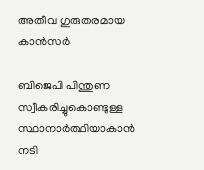അതീവ ഗുരുതരമായ കാൻസർ

ബിജെപി പിന്തുണ സ്വീകരിച്ചുകൊണ്ടുള്ള സ്ഥാനാര്‍ത്ഥിയാകാന്‍ നടി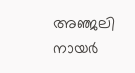അഞ്ജലി നായര്‍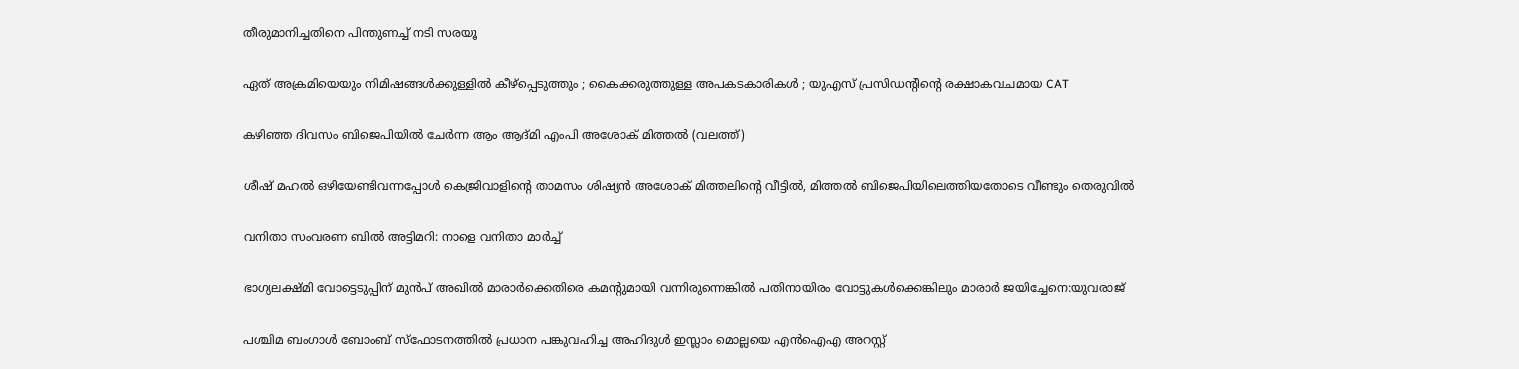തീരുമാനിച്ചതിനെ പിന്തുണച്ച് നടി സരയൂ

ഏത് അക്രമിയെയും നിമിഷങ്ങൾക്കുള്ളിൽ കീഴ്പ്പെടുത്തും ; കൈക്കരുത്തുള്ള അപകടകാരികൾ ; യുഎസ് പ്രസിഡന്റിന്റെ രക്ഷാകവചമായ CAT

കഴിഞ്ഞ ദിവസം ബിജെപിയില്‍ ചേര്‍ന്ന ആം ആദ്മി എംപി അശോക് മിത്തല്‍ (വലത്ത്)

ശീഷ് മഹല്‍ ഒഴിയേണ്ടിവന്നപ്പോള്‍ കെജ്രിവാളിന്റെ താമസം ശിഷ്യന്‍ അശോക് മിത്തലിന്റെ വീട്ടില്‍, മിത്തല്‍ ബിജെപിയിലെത്തിയതോടെ വീണ്ടും തെരുവില്‍

വനിതാ സംവരണ ബിൽ അട്ടിമറി: നാളെ വനിതാ മാർച്ച്

ഭാഗ്യലക്ഷ്മി വോട്ടെടുപ്പിന് മുന്‍പ് അഖില്‍ മാരാര്‍ക്കെതിരെ കമന്‍റുമായി വന്നിരുന്നെങ്കില്‍ പതിനായിരം വോട്ടുകള്‍ക്കെങ്കിലും മാരാര്‍ ജയിച്ചേനെ:യുവരാജ്

പശ്ചിമ ബംഗാൾ ബോംബ് സ്ഫോടനത്തിൽ പ്രധാന പങ്കുവഹിച്ച അഹിദുൾ ഇസ്ലാം മൊല്ലയെ എൻഐഎ അറസ്റ്റ്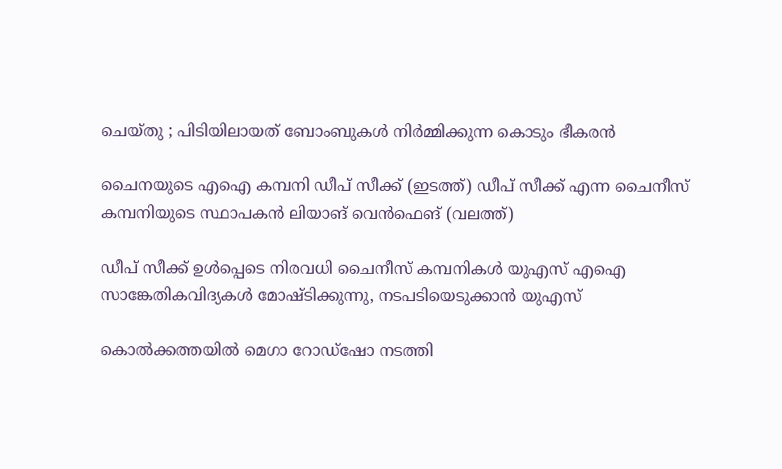ചെയ്തു ; പിടിയിലായത് ബോംബുകൾ നിർമ്മിക്കുന്ന കൊടും ഭീകരൻ

ചൈനയുടെ എഐ കമ്പനി ഡീപ് സീക്ക് (ഇടത്ത്) ഡീപ് സീക്ക് എന്ന ചൈനീസ് കമ്പനിയുടെ സ്ഥാപകന്‍ ലിയാങ് വെന്‍ഫെങ് (വലത്ത്)

ഡീപ് സീക്ക് ഉള്‍പ്പെടെ നിരവധി ചൈനീസ് കമ്പനികൾ യുഎസ് എഐ സാങ്കേതികവിദ്യകള്‍ മോഷ്‌ടിക്കുന്നു, നടപടിയെടുക്കാന്‍ യുഎസ്

കൊൽക്കത്തയിൽ മെഗാ റോഡ്ഷോ നടത്തി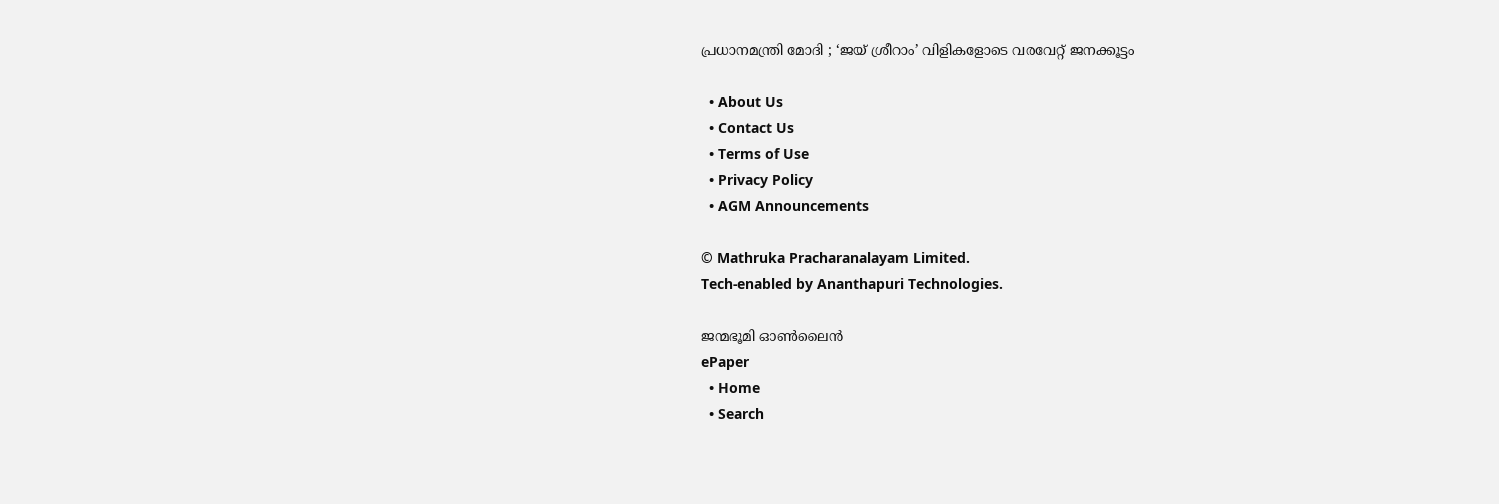പ്രധാനമന്ത്രി മോദി ; ‘ജയ് ശ്രീറാം’ വിളികളോടെ വരവേറ്റ് ജനക്കൂട്ടം

  • About Us
  • Contact Us
  • Terms of Use
  • Privacy Policy
  • AGM Announcements

© Mathruka Pracharanalayam Limited.
Tech-enabled by Ananthapuri Technologies.

ജന്മഭൂമി ഓണ്‍ലൈന്‍
ePaper
  • Home
  • Search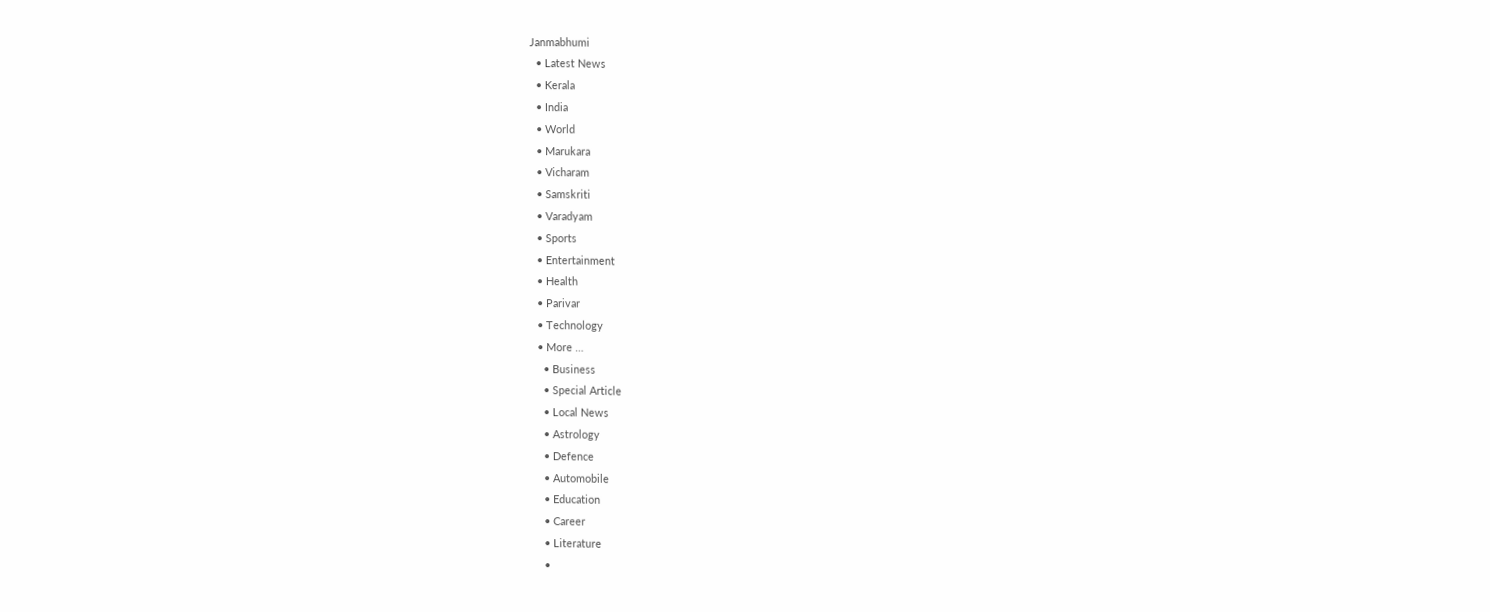Janmabhumi
  • Latest News
  • Kerala
  • India
  • World
  • Marukara
  • Vicharam
  • Samskriti
  • Varadyam
  • Sports
  • Entertainment
  • Health
  • Parivar
  • Technology
  • More …
    • Business
    • Special Article
    • Local News
    • Astrology
    • Defence
    • Automobile
    • Education
    • Career
    • Literature
    •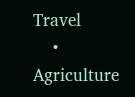Travel
    • Agriculture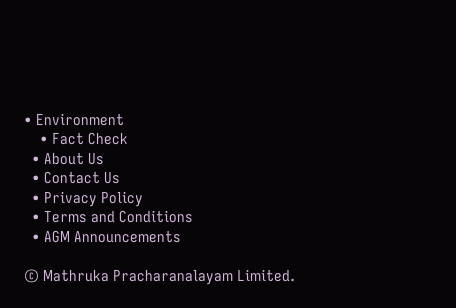• Environment
    • Fact Check
  • About Us
  • Contact Us
  • Privacy Policy
  • Terms and Conditions
  • AGM Announcements

© Mathruka Pracharanalayam Limited.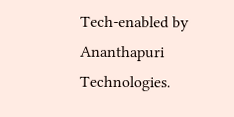Tech-enabled by Ananthapuri Technologies.